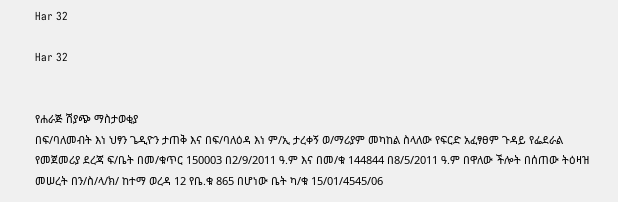Har 32

Har 32


የሐራጅ ሽያጭ ማስታወቂያ
በፍ/ባለመብት እነ ህፃን ጌዲዮን ታጠቅ እና በፍ/ባለዕዳ እነ ም/ኢ ታረቀኝ ወ/ማሪያም መካከል ስላለው የፍርድ አፈፃፀም ጉዳይ የፌደራል የመጀመሪያ ደረጃ ፍ/ቤት በመ/ቁጥር 150003 በ2/9/2011 ዓ.ም እና በመ/ቁ 144844 በ8/5/2011 ዓ.ም በዋለው ችሎት በሰጠው ትዕዛዝ መሠረት በን/ስ/ላ/ክ/ ከተማ ወረዳ 12 የቤ.ቁ 865 በሆነው ቤት ካ/ቁ 15/01/4545/06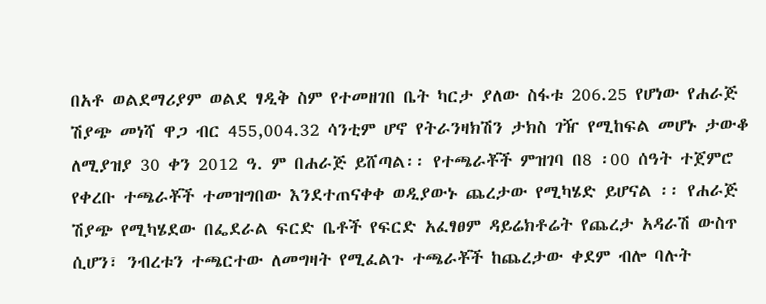በአቶ ወልደማሪያም ወልደ ፃዲቅ ስም የተመዘገበ ቤት ካርታ ያለው ስፋቱ 206.25 የሆነው የሐራጅ ሽያጭ መነሻ ዋጋ ብር 455,004.32 ሳንቲም ሆኖ የትራንዛክሽን ታክስ ገዥ የሚከፍል መሆኑ ታውቆ ለሚያዝያ 30 ቀን 2012 ዓ. ም በሐራጅ ይሸጣል፡፡ የተጫራቾች ምዝገባ በ8 ፡00 ሰዓት ተጀምሮ የቀረቡ ተጫራቾች ተመዝግበው እንደተጠናቀቀ ወዲያውኑ ጨረታው የሚካሄድ ይሆናል ፡፡ የሐራጅ ሽያጭ የሚካሄደው በፌደራል ፍርድ ቤቶች የፍርድ አፈፃፀም ዳይሬክቶሬት የጨረታ አዳራሽ ውስጥ ሲሆን፣ ንብረቱን ተጫርተው ለመግዛት የሚፈልጉ ተጫራቾች ከጨረታው ቀደም ብሎ ባሉት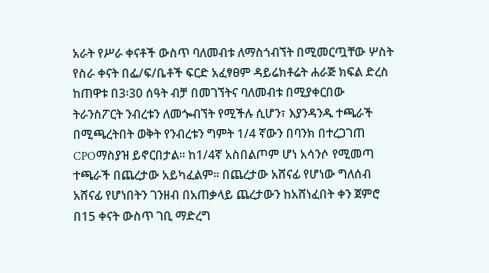አራት የሥራ ቀናቶች ውስጥ ባለመብቱ ለማስጎብኘት በሚመርጧቸው ሦስት የስራ ቀናት በፌ/ፍ/ቤቶች ፍርድ አፈፃፀም ዳይሬክቶሬት ሐራጅ ክፍል ድረስ ከጠዋቱ በ3፡30 ሰዓት ብቻ በመገኘትና ባለመብቱ በሚያቀርበው ትራንስፖርት ንብረቱን ለመጐብኘት የሚችሉ ሲሆን፣ እያንዳንዱ ተጫራች በሚጫረትበት ወቅት የንብረቱን ግምት 1/4 ኛውን በባንክ በተረጋገጠ CPOማስያዝ ይኖርበታል፡፡ ከ1/4ኛ አስበልጦም ሆነ አሳንሶ የሚመጣ ተጫራች በጨረታው አይካፈልም፡፡ በጨረታው አሸናፊ የሆነው ግለሰብ አሸናፊ የሆነበትን ገንዘብ በአጠቃላይ ጨረታውን ከአሸነፈበት ቀን ጀምሮ በ15 ቀናት ውስጥ ገቢ ማድረግ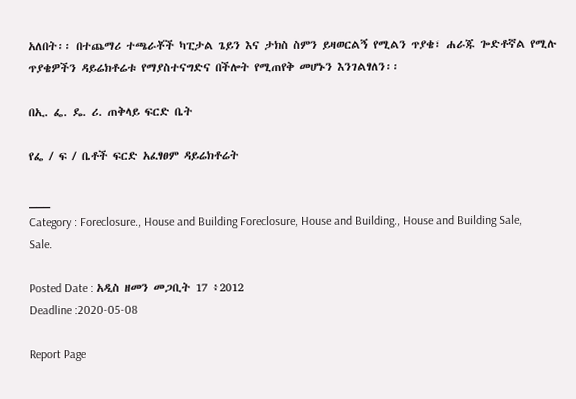አለበት፡፡ በተጨማሪ ተጫራቾች ካፒታል ጌይን እና ታክስ ስምን ይዛወርልኝ የሚልን ጥያቄ፣ ሐራጁ ጐድቶኛል የሚሉ ጥያቄዎችን ዳይሬክቶሬቱ የማያስተናግድና በችሎት የሚጠየቅ መሆኑን እንገልፃለን፡፡

በኢ. ፌ. ዴ. ሪ. ጠቅላይ ፍርድ ቤት

የፌ / ፍ / ቤቶች ፍርድ አፈፃፀም ዳይሬክቶሬት

___
Category : Foreclosure., House and Building Foreclosure, House and Building., House and Building Sale, Sale.

Posted Date : አዲስ ዘመን መጋቢት 17 ፥2012
Deadline :2020-05-08

Report Page